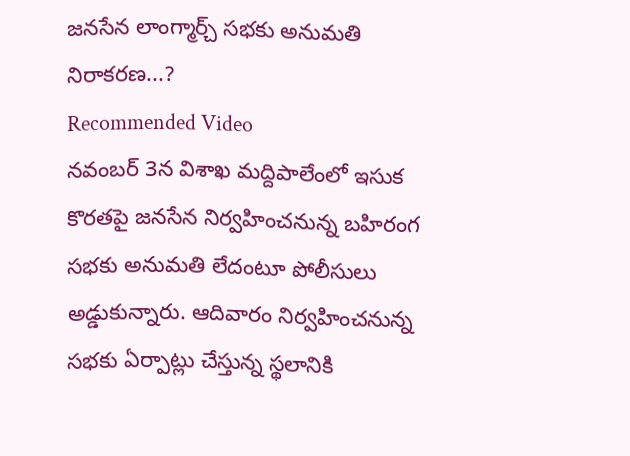జనసేన లాంగ్మార్చ్ సభకు అనుమతి నిరాకరణ...?
Recommended Video
నవంబర్ 3న విశాఖ మద్దిపాలేంలో ఇసుక కొరతపై జనసేన నిర్వహించనున్న బహిరంగ సభకు అనుమతి లేదంటూ పోలీసులు అడ్డుకున్నారు. ఆదివారం నిర్వహించనున్న సభకు ఏర్పాట్లు చేస్తున్న స్థలానికి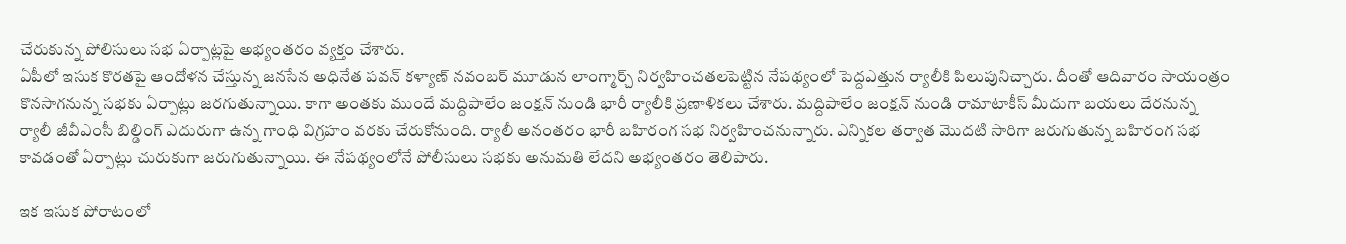చేరుకున్న పోలిసులు సభ ఏర్పాట్లపై అభ్యంతరం వ్యక్తం చేశారు.
ఏపీలో ఇసుక కొరతపై ఆందోళన చేస్తున్న జనసేన అధినేత పవన్ కళ్యాణ్ నవంబర్ మూడున లాంగ్మార్చ్ నిర్వహించతలపెట్టిన నేపథ్యంలో పెద్దఎత్తున ర్యాలీకి పిలుపునిచ్చారు. దీంతో ఆదివారం సాయంత్రం కొనసాగనున్న సభకు ఏర్పాట్లు జరగుతున్నాయి. కాగా అంతకు ముందే మద్దిపాలేం జంక్షన్ నుండి భారీ ర్యాలీకి ప్రణాళికలు చేశారు. మద్దిపాలేం జంక్షన్ నుండి రామాటాకీస్ మీదుగా బయలు దేరనున్న ర్యాలీ జీవీఎంసీ బిల్డింగ్ ఎదురుగా ఉన్న గాంధి విగ్రహం వరకు చేరుకోనుంది. ర్యాలీ అనంతరం భారీ బహిరంగ సభ నిర్వహించనున్నారు. ఎన్నికల తర్వాత మొదటి సారిగా జరుగుతున్న బహిరంగ సభ కావడంతో ఏర్పాట్లు చురుకుగా జరుగుతున్నాయి. ఈ నేపథ్యంలోనే పోలీసులు సభకు అనుమతి లేదని అభ్యంతరం తెలిపారు.

ఇక ఇసుక పోరాటంలో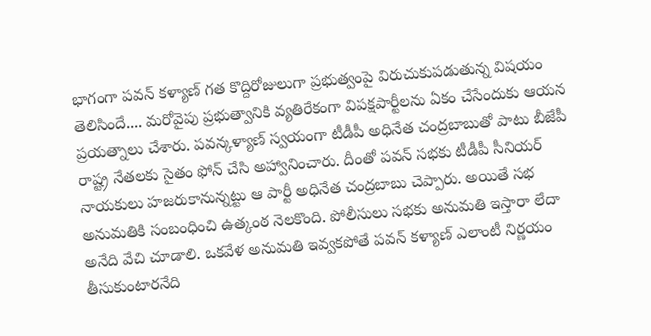భాగంగా పవన్ కళ్యాణ్ గత కొద్దిరోజులుగా ప్రభుత్వంపై విరుచుకుపడుతున్న విషయం తెలిసిందే.... మరోవైపు ప్రభుత్వానికి వ్యతిరేకంగా విపక్షపార్టీలను ఏకం చేసేందుకు ఆయన ప్రయత్నాలు చేశారు. పవన్కళ్యాణ్ స్వయంగా టీడీపీ అధినేత చంద్రబాబుతో పాటు బీజేపీ రాష్ట్ర నేతలకు సైతం ఫోన్ చేసి అహ్వానించారు. దీంతో పవన్ సభకు టీడీపీ సీనియర్ నాయకులు హజరుకానున్నట్టు ఆ పార్టీ అధినేత చంద్రబాబు చెప్పారు. అయితే సభ అనుమతికి సంబంధించి ఉత్కంఠ నెలకొంది. పోలీసులు సభకు అనుమతి ఇస్తారా లేదా అనేది వేచి చూడాలి. ఒకవేళ అనుమతి ఇవ్వకపోతే పవన్ కళ్యాణ్ ఎలాంటీ నిర్ణయం తీసుకుంటారనేది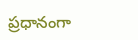ప్రధానంగా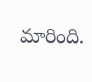మారింది.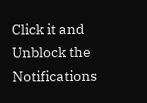Click it and Unblock the Notifications